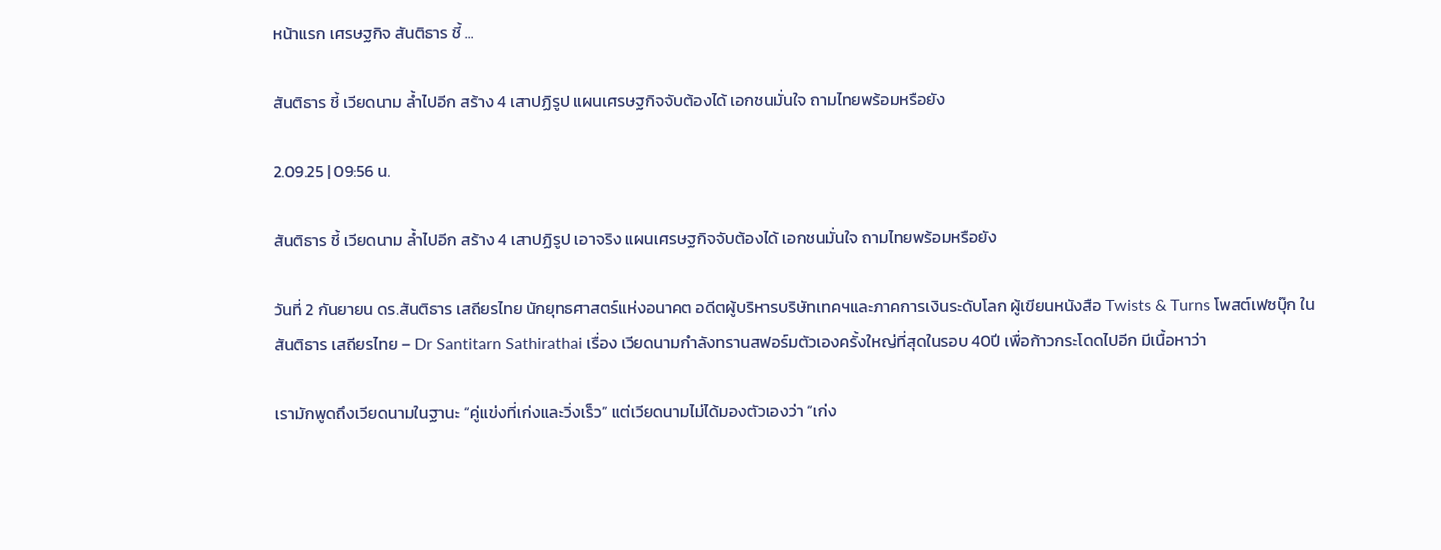หน้าแรก เศรษฐกิจ สันติธาร ชี้ ...

สันติธาร ชี้ เวียดนาม ล้ำไปอีก สร้าง 4 เสาปฏิรูป แผนเศรษฐกิจจับต้องได้ เอกชนมั่นใจ ถามไทยพร้อมหรือยัง

2.09.25 | 09:56 น.

สันติธาร ชี้ เวียดนาม ล้ำไปอีก สร้าง 4 เสาปฏิรูป เอาจริง แผนเศรษฐกิจจับต้องได้ เอกชนมั่นใจ ถามไทยพร้อมหรือยัง

วันที่ 2 กันยายน ดร.สันติธาร เสถียรไทย นักยุทธศาสตร์แห่งอนาคต อดีตผู้บริหารบริษัทเทคฯและภาคการเงินระดับโลก ผู้เขียนหนังสือ Twists & Turns โพสต์เฟซบุ๊ก ใน สันติธาร เสถียรไทย – Dr Santitarn Sathirathai เรื่อง เวียดนามกำลังทรานสฟอร์มตัวเองครั้งใหญ่ที่สุดในรอบ 40ปี เพื่อก้าวกระโดดไปอีก มีเนื้อหาว่า

เรามักพูดถึงเวียดนามในฐานะ “คู่แข่งที่เก่งและวิ่งเร็ว” แต่เวียดนามไม่ได้มองตัวเองว่า “เก่ง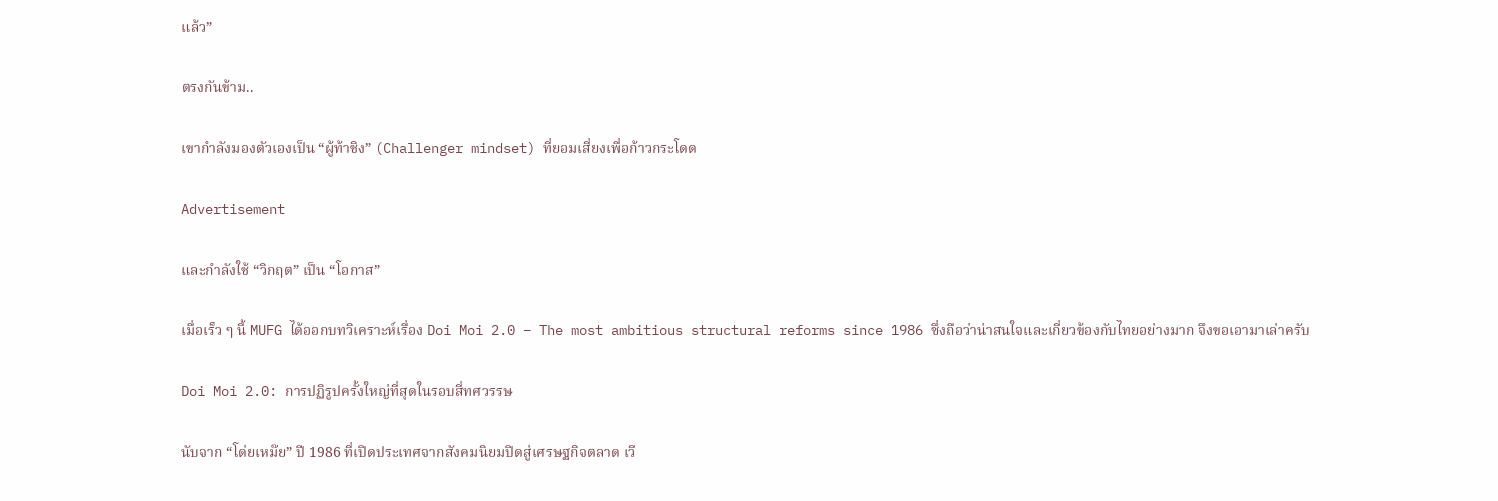แล้ว”

ตรงกันข้าม..

เขากำลังมองตัวเองเป็น “ผู้ท้าชิง” (Challenger mindset) ที่ยอมเสี่ยงเพื่อก้าวกระโดด

Advertisement

และกำลังใช้ “วิกฤต” เป็น “โอกาส”

เมื่อเร็ว ๆ นี้ MUFG ได้ออกบทวิเคราะห์เรื่อง Doi Moi 2.0 – The most ambitious structural reforms since 1986 ซึ่งถือว่าน่าสนใจและเกี่ยวข้องกับไทยอย่างมาก จึงขอเอามาเล่าครับ

Doi Moi 2.0: การปฏิรูปครั้งใหญ่ที่สุดในรอบสี่ทศวรรษ

นับจาก “โด่ยเหม๊ย” ปี 1986 ที่เปิดประเทศจากสังคมนิยมปิดสู่เศรษฐกิจตลาด เวี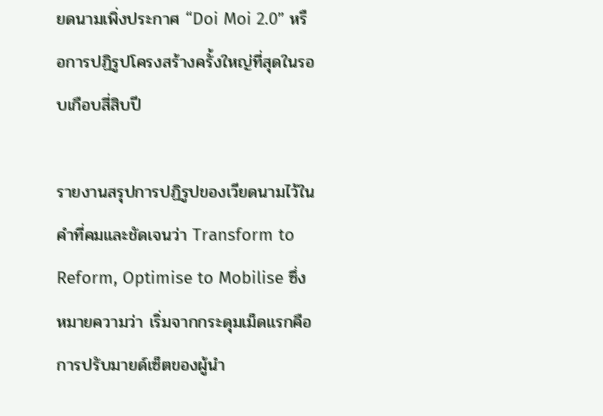ยดนามเพิ่งประกาศ “Doi Moi 2.0” หรือการปฏิรูปโครงสร้างครั้งใหญ่ที่สุดในรอบเกือบสี่สิบปี

รายงานสรุปการปฏิรูปของเวียดนามไว้ในคำที่คมและชัดเจนว่า Transform to Reform, Optimise to Mobilise ซึ่งหมายความว่า เริ่มจากกระดุมเม็ดแรกคือ การปรับมายด์เซ็ตของผู้นำ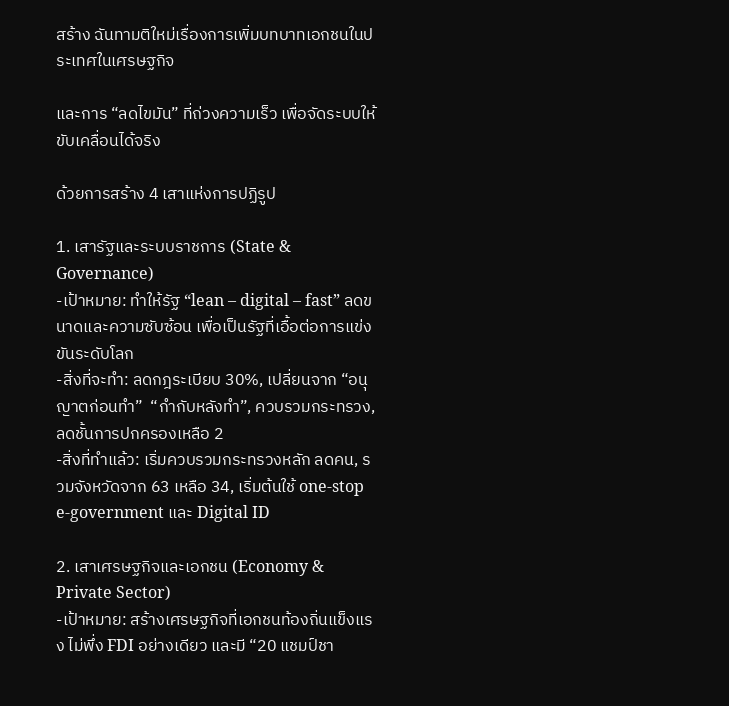สร้าง ฉันทามติใหม่เรื่องการเพิ่มบทบาทเอกชนในประเทศในเศรษฐกิจ

และการ “ลดไขมัน” ที่ถ่วงความเร็ว เพื่อจัดระบบให้ขับเคลื่อนได้จริง

ด้วยการสร้าง 4 เสาแห่งการปฏิรูป

1. เสารัฐและระบบราชการ (State & Governance)
-เป้าหมาย: ทำให้รัฐ “lean – digital – fast” ลดขนาดและความซับซ้อน เพื่อเป็นรัฐที่เอื้อต่อการแข่งขันระดับโลก
-สิ่งที่จะทำ: ลดกฎระเบียบ 30%, เปลี่ยนจาก “อนุญาตก่อนทำ”  “กำกับหลังทำ”, ควบรวมกระทรวง, ลดชั้นการปกครองเหลือ 2
-สิ่งที่ทำแล้ว: เริ่มควบรวมกระทรวงหลัก ลดคน, รวมจังหวัดจาก 63 เหลือ 34, เริ่มต้นใช้ one-stop e-government และ Digital ID

2. เสาเศรษฐกิจและเอกชน (Economy & Private Sector)
-เป้าหมาย: สร้างเศรษฐกิจที่เอกชนท้องถิ่นแข็งแรง ไม่พึ่ง FDI อย่างเดียว และมี “20 แชมป์ชา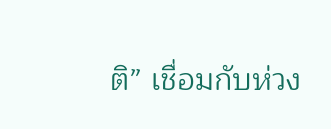ติ” เชื่อมกับห่วง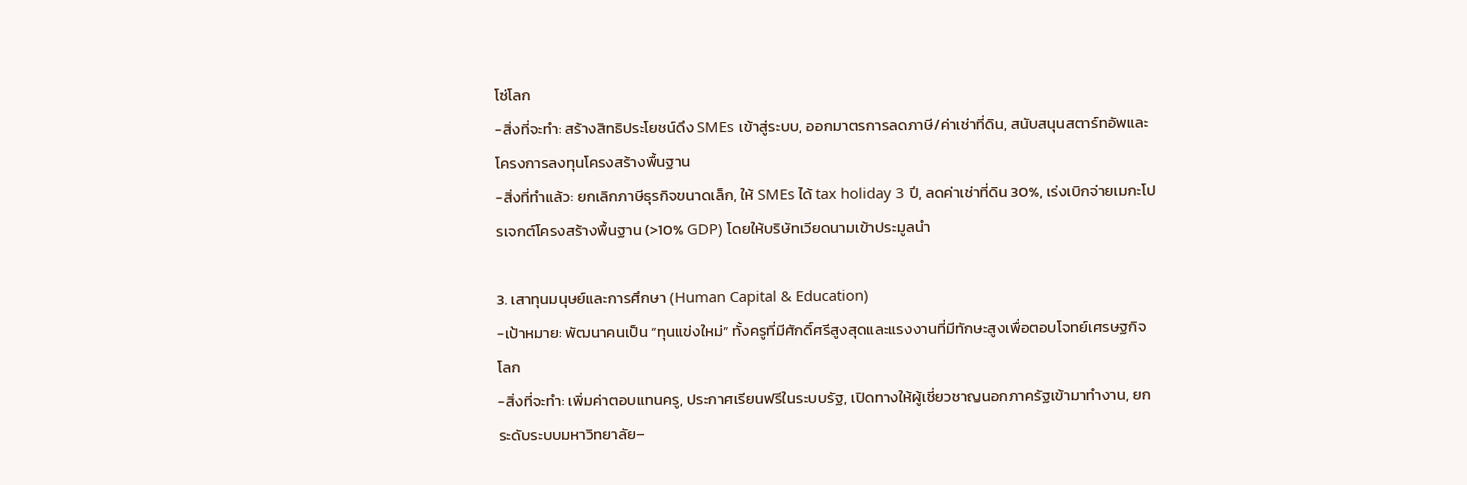โซ่โลก
-สิ่งที่จะทำ: สร้างสิทธิประโยชน์ดึง SMEs เข้าสู่ระบบ, ออกมาตรการลดภาษี/ค่าเช่าที่ดิน, สนับสนุนสตาร์ทอัพและโครงการลงทุนโครงสร้างพื้นฐาน
-สิ่งที่ทำแล้ว: ยกเลิกภาษีธุรกิจขนาดเล็ก, ให้ SMEs ได้ tax holiday 3 ปี, ลดค่าเช่าที่ดิน 30%, เร่งเบิกจ่ายเมกะโปรเจกต์โครงสร้างพื้นฐาน (>10% GDP) โดยให้บริษัทเวียดนามเข้าประมูลนำ

3. เสาทุนมนุษย์และการศึกษา (Human Capital & Education)
-เป้าหมาย: พัฒนาคนเป็น “ทุนแข่งใหม่” ทั้งครูที่มีศักดิ์ศรีสูงสุดและแรงงานที่มีทักษะสูงเพื่อตอบโจทย์เศรษฐกิจโลก
-สิ่งที่จะทำ: เพิ่มค่าตอบแทนครู, ประกาศเรียนฟรีในระบบรัฐ, เปิดทางให้ผู้เชี่ยวชาญนอกภาครัฐเข้ามาทำงาน, ยกระดับระบบมหาวิทยาลัย–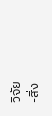วิจัย
-สิ่ง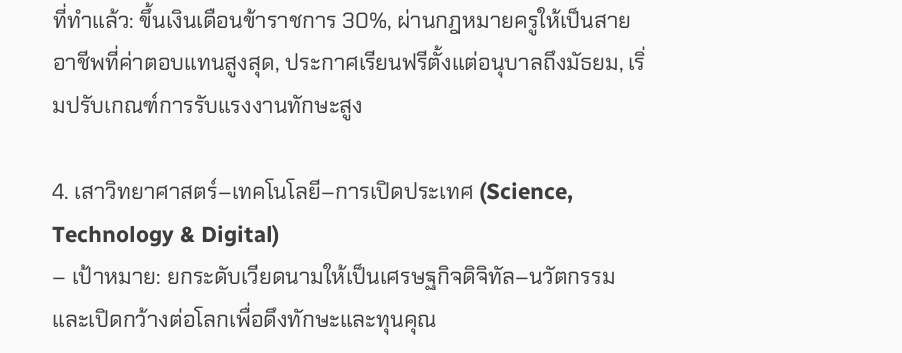ที่ทำแล้ว: ขึ้นเงินเดือนข้าราชการ 30%, ผ่านกฎหมายครูให้เป็นสายอาชีพที่ค่าตอบแทนสูงสุด, ประกาศเรียนฟรีตั้งแต่อนุบาลถึงมัธยม, เริ่มปรับเกณฑ์การรับแรงงานทักษะสูง

4. เสาวิทยาศาสตร์–เทคโนโลยี–การเปิดประเทศ (Science, Technology & Digital)
– เป้าหมาย: ยกระดับเวียดนามให้เป็นเศรษฐกิจดิจิทัล–นวัตกรรม และเปิดกว้างต่อโลกเพื่อดึงทักษะและทุนคุณ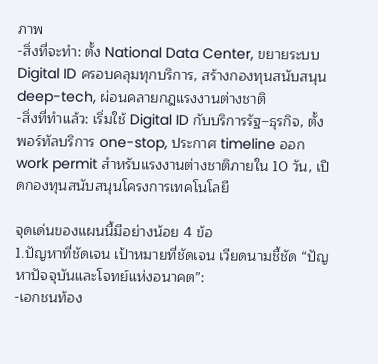ภาพ
-สิ่งที่จะทำ: ตั้ง National Data Center, ขยายระบบ Digital ID ครอบคลุมทุกบริการ, สร้างกองทุนสนับสนุน deep-tech, ผ่อนคลายกฎแรงงานต่างชาติ
-สิ่งที่ทำแล้ว: เริ่มใช้ Digital ID กับบริการรัฐ–ธุรกิจ, ตั้งพอร์ทัลบริการ one-stop, ประกาศ timeline ออก work permit สำหรับแรงงานต่างชาติภายใน 10 วัน, เปิดกองทุนสนับสนุนโครงการเทคโนโลยี

จุดเด่นของแผนนี้มีอย่างน้อย 4 ข้อ
1.ปัญหาที่ชัดเจน เป้าหมายที่ชัดเจน เวียดนามชี้ชัด “ปัญหาปัจจุบันและโจทย์แห่งอนาคต”:
-เอกชนท้อง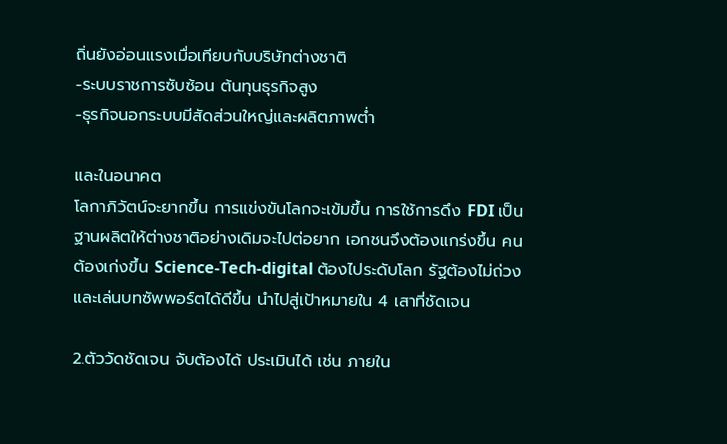ถิ่นยังอ่อนแรงเมื่อเทียบกับบริษัทต่างชาติ
-ระบบราชการซับซ้อน ต้นทุนธุรกิจสูง
-ธุรกิจนอกระบบมีสัดส่วนใหญ่และผลิตภาพต่ำ

และในอนาคต
โลกาภิวัตน์จะยากขึ้น การแข่งขันโลกจะเข้มขึ้น การใช้การดึง FDI เป็นฐานผลิตให้ต่างชาติอย่างเดิมจะไปต่อยาก เอกชนจึงต้องแกร่งขึ้น คนต้องเก่งขึ้น Science-Tech-digital ต้องไประดับโลก รัฐต้องไม่ถ่วงและเล่นบทซัพพอร์ตได้ดีขึ้น นำไปสู่เป้าหมายใน 4 เสาที่ชัดเจน

2.ตัววัดชัดเจน จับต้องได้ ประเมินได้ เช่น ภายใน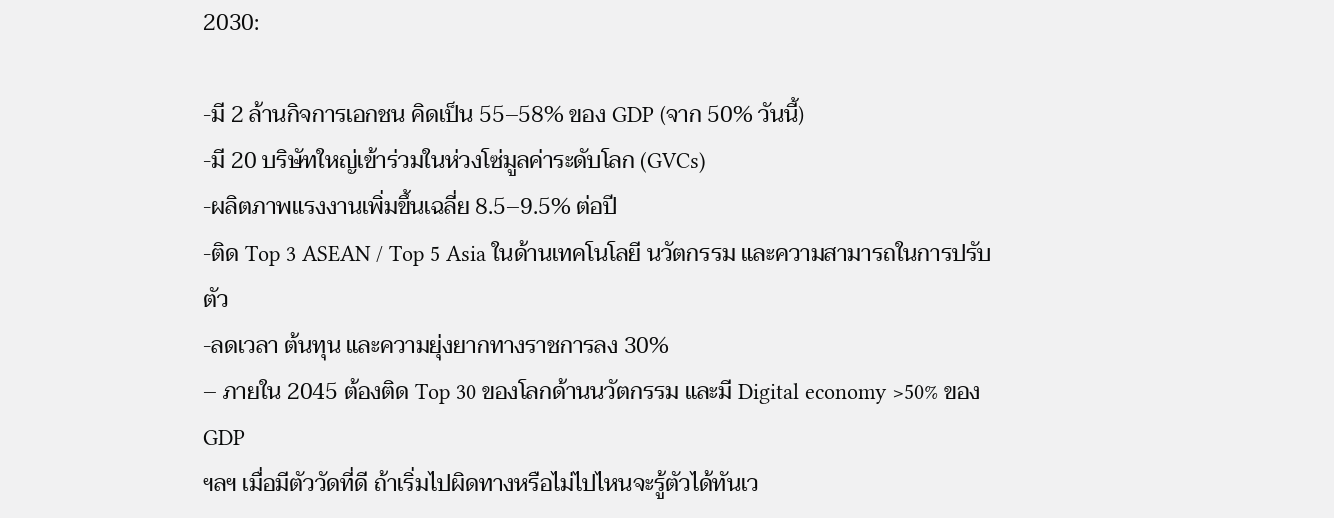2030:

-มี 2 ล้านกิจการเอกชน คิดเป็น 55–58% ของ GDP (จาก 50% วันนี้)
-มี 20 บริษัทใหญ่เข้าร่วมในห่วงโซ่มูลค่าระดับโลก (GVCs)
-ผลิตภาพแรงงานเพิ่มขึ้นเฉลี่ย 8.5–9.5% ต่อปี
-ติด Top 3 ASEAN / Top 5 Asia ในด้านเทคโนโลยี นวัตกรรม และความสามารถในการปรับตัว
-ลดเวลา ต้นทุน และความยุ่งยากทางราชการลง 30%
– ภายใน 2045 ต้องติด Top 30 ของโลกด้านนวัตกรรม และมี Digital economy >50% ของ GDP
ฯลฯ เมื่อมีตัววัดที่ดี ถ้าเริ่มไปผิดทางหรือไม่ไปไหนจะรู้ตัวได้ทันเว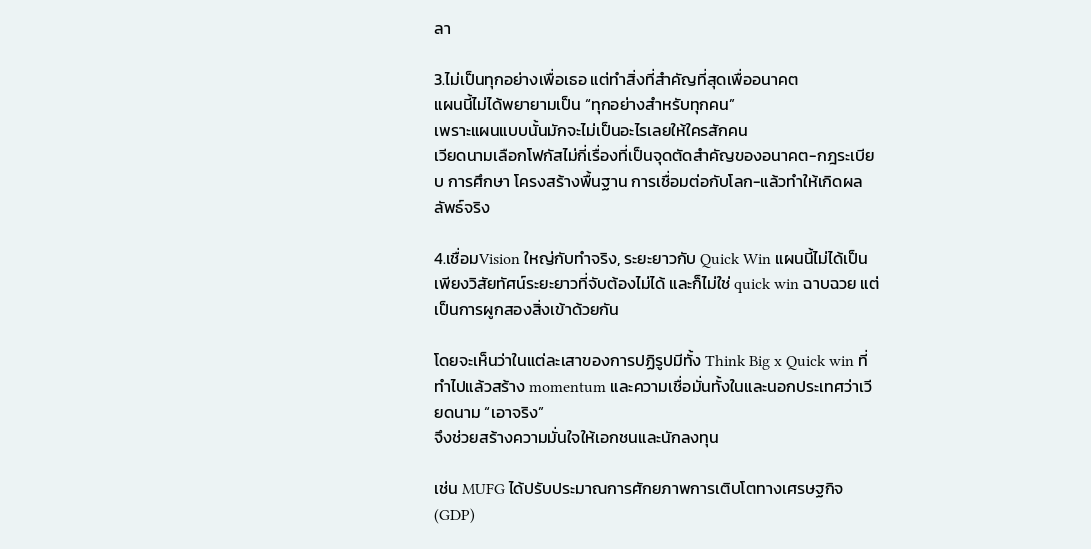ลา

3.ไม่เป็นทุกอย่างเพื่อเธอ แต่ทำสิ่งที่สำคัญที่สุดเพื่ออนาคต
แผนนี้ไม่ได้พยายามเป็น “ทุกอย่างสำหรับทุกคน”
เพราะแผนแบบนั้นมักจะไม่เป็นอะไรเลยให้ใครสักคน
เวียดนามเลือกโฟกัสไม่กี่เรื่องที่เป็นจุดตัดสำคัญของอนาคต-กฎระเบียบ การศึกษา โครงสร้างพื้นฐาน การเชื่อมต่อกับโลก-แล้วทำให้เกิดผลลัพธ์จริง

4.เชื่อมVision ใหญ่กับทำจริง, ระยะยาวกับ Quick Win แผนนี้ไม่ได้เป็นเพียงวิสัยทัศน์ระยะยาวที่จับต้องไม่ได้ และก็ไม่ใช่ quick win ฉาบฉวย แต่เป็นการผูกสองสิ่งเข้าด้วยกัน

โดยจะเห็นว่าในแต่ละเสาของการปฏิรูปมีทั้ง Think Big x Quick win ที่ทำไปแล้วสร้าง momentum และความเชื่อมั่นทั้งในและนอกประเทศว่าเวียดนาม “เอาจริง”
จึงช่วยสร้างความมั่นใจให้เอกชนและนักลงทุน

เช่น MUFG ได้ปรับประมาณการศักยภาพการเติบโตทางเศรษฐกิจ (GDP)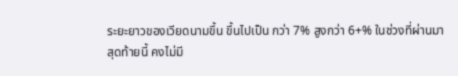ระยะยาวของเวียดนามขึ้น ขึ้นไปเป็น กว่า 7% สูงกว่า 6+% ในช่วงที่ผ่านมา
สุดท้ายนี้ คงไม่มี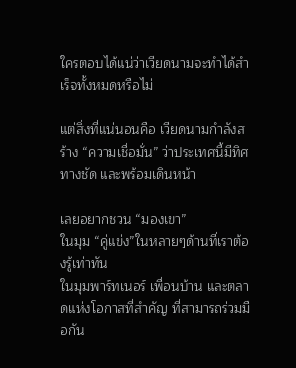ใครตอบได้แน่ว่าเวียดนามจะทำได้สำเร็จทั้งหมดหรือไม่

แต่สิ่งที่แน่นอนคือ เวียดนามกำลังสร้าง “ความเชื่อมั่น” ว่าประเทศนี้มีทิศทางชัด และพร้อมเดินหน้า

เลยอยากชวน “มองเขา”
ในมุม “คู่แข่ง”ในหลายๆด้านที่เราต้องรู้เท่าทัน
ในมุมพาร์ทเนอร์ เพื่อนบ้าน และตลาดแห่งโอกาสที่สำคัญ ที่สามารถร่วมมือกัน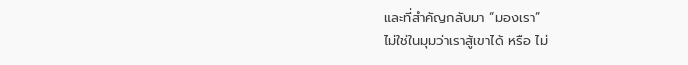และที่สำคัญกลับมา “มองเรา”
ไม่ใช่ในมุมว่าเราสู้เขาได้ หรือ ไม่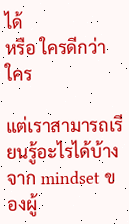ได้
หรือ ใครดีกว่าใคร

แต่เราสามารถเรียนรู้อะไรได้บ้าง จาก mindset ของผู้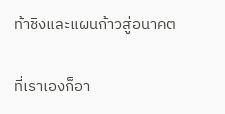ท้าชิงและแผนก้าวสู่อนาคต

ที่เราเองก็อา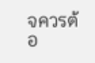จควรต้อ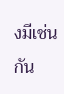งมีเช่นกัน